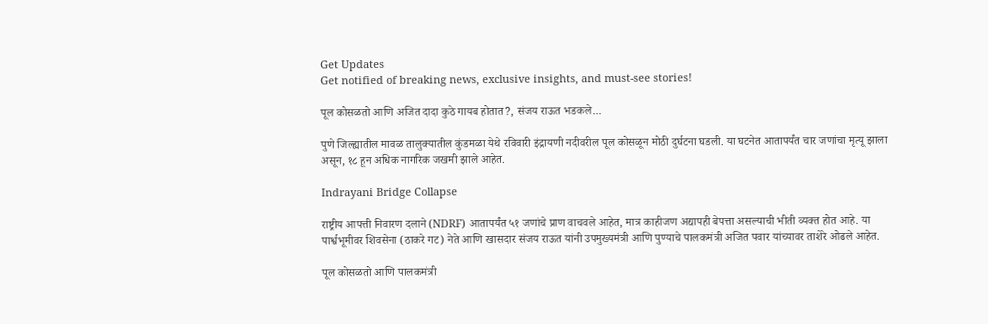Get Updates
Get notified of breaking news, exclusive insights, and must-see stories!

पूल कोसळतो आणि अजित दादा कुठे गायब होतात?, संजय राऊत भडकले...

पुणे जिल्ह्यातील मावळ तालुक्यातील कुंडमळा येथे रविवारी इंद्रायणी नदीवरील पूल कोसळून मोठी दुर्घटना घडली. या घटनेत आतापर्यंत चार जणांचा मृत्यू झाला असून, १८ हून अधिक नागरिक जखमी झाले आहेत.

Indrayani Bridge Collapse

राष्ट्रीय आपत्ती निवारण दलाने (NDRF) आतापर्यंत ५१ जणांचे प्राण वाचवले आहेत, मात्र काहीजण अद्यापही बेपत्ता असल्याची भीती व्यक्त होत आहे. या पार्श्वभूमीवर शिवसेना (ठाकरे गट) नेते आणि खासदार संजय राऊत यांनी उपमुख्यमंत्री आणि पुण्याचे पालकमंत्री अजित पवार यांच्यावर ताशेरे ओढले आहेत.

पूल कोसळतो आणि पालकमंत्री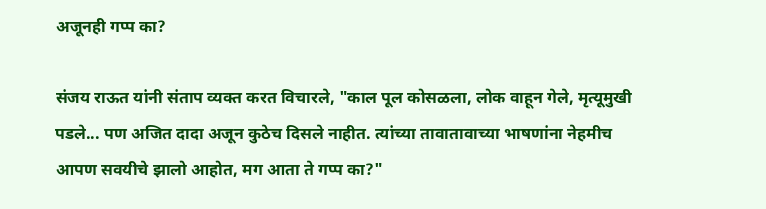अजूनही गप्प का?

संजय राऊत यांनी संताप व्यक्त करत विचारले, "काल पूल कोसळला, लोक वाहून गेले, मृत्यूमुखी पडले... पण अजित दादा अजून कुठेच दिसले नाहीत. त्यांच्या तावातावाच्या भाषणांना नेहमीच आपण सवयीचे झालो आहोत, मग आता ते गप्प का?"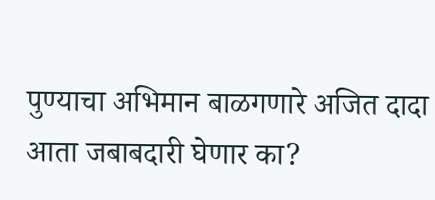पुण्याचा अभिमान बाळगणारे अजित दादा आता जबाबदारी घेणार का?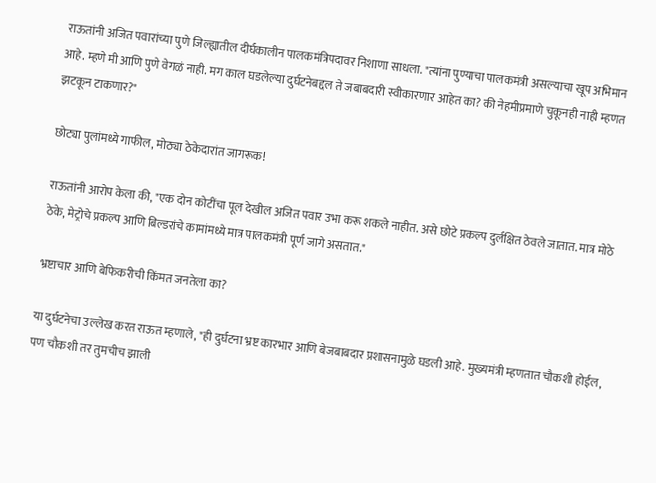राऊतांनी अजित पवारांच्या पुणे जिल्ह्यातील दीर्घकालीन पालकमंत्रिपदावर निशाणा साधला. "त्यांना पुण्याचा पालकमंत्री असल्याचा खूप अभिमान आहे. म्हणे मी आणि पुणे वेगळं नाही. मग काल घडलेल्या दुर्घटनेबद्दल ते जबाबदारी स्वीकारणार आहेत का? की नेहमीप्रमाणे चुकूनही नाही म्हणत झटकून टाकणार?"

छोट्या पुलांमध्ये गाफील, मोठ्या ठेकेदारांत जागरूक!

राऊतांनी आरोप केला की, "एक दोन कोटींचा पूल देखील अजित पवार उभा करू शकले नाहीत. असे छोटे प्रकल्प दुर्लक्षित ठेवले जातात. मात्र मोठे ठेके, मेट्रोचे प्रकल्प आणि बिल्डरांचे कामांमध्ये मात्र पालकमंत्री पूर्ण जागे असतात."

भ्रष्टाचार आणि बेफिकरीची किंमत जनतेला का?

या दुर्घटनेचा उल्लेख करत राऊत म्हणाले, "ही दुर्घटना भ्रष्ट कारभार आणि बेजबाबदार प्रशासनामुळे घडली आहे. मुख्यमंत्री म्हणतात चौकशी होईल, पण चौकशी तर तुमचीच झाली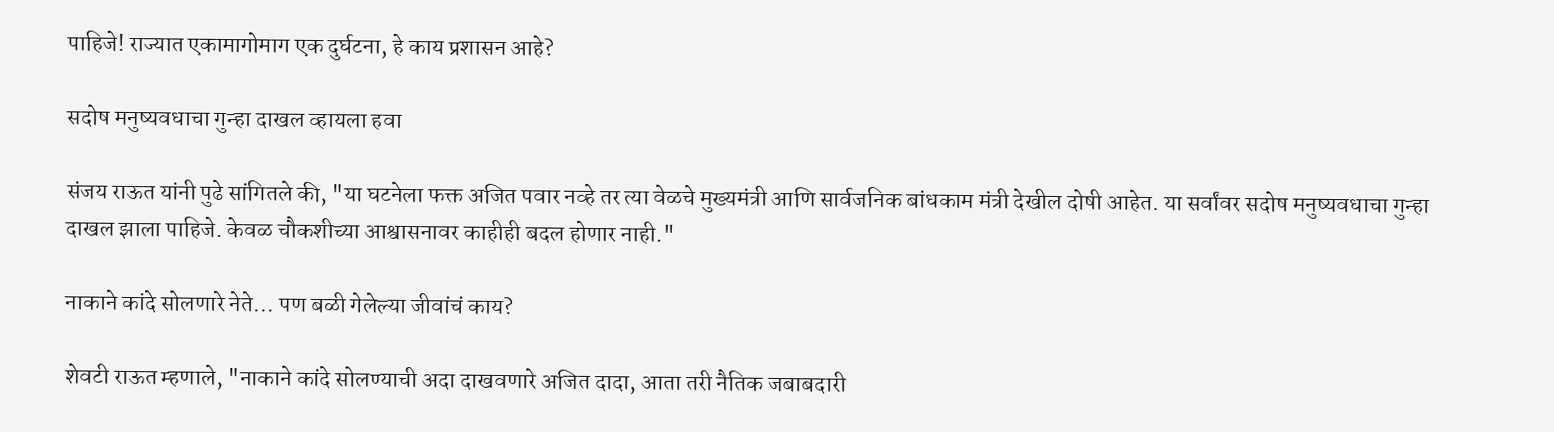पाहिजे! राज्यात एकामागोमाग एक दुर्घटना, हे काय प्रशासन आहे?

सदोष मनुष्यवधाचा गुन्हा दाखल व्हायला हवा

संजय राऊत यांनी पुढे सांगितले की, "या घटनेला फक्त अजित पवार नव्हे तर त्या वेळचे मुख्यमंत्री आणि सार्वजनिक बांधकाम मंत्री देखील दोषी आहेत. या सर्वांवर सदोष मनुष्यवधाचा गुन्हा दाखल झाला पाहिजे. केवळ चौकशीच्या आश्वासनावर काहीही बदल होणार नाही."

नाकाने कांदे सोलणारे नेते... पण बळी गेलेल्या जीवांचं काय?

शेवटी राऊत म्हणाले, "नाकाने कांदे सोलण्याची अदा दाखवणारे अजित दादा, आता तरी नैतिक जबाबदारी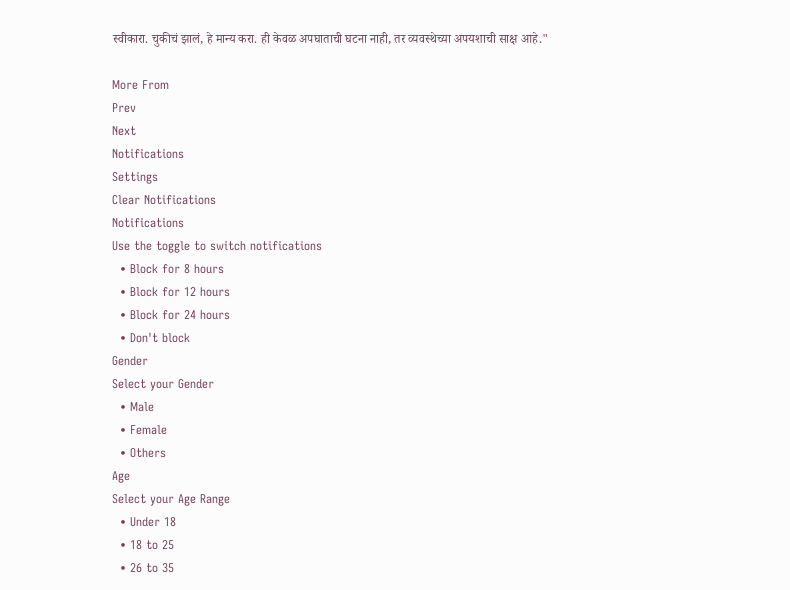स्वीकारा. चुकीचं झालं, हे मान्य करा. ही केवळ अपघाताची घटना नाही, तर व्यवस्थेच्या अपयशाची साक्ष आहे."

More From
Prev
Next
Notifications
Settings
Clear Notifications
Notifications
Use the toggle to switch notifications
  • Block for 8 hours
  • Block for 12 hours
  • Block for 24 hours
  • Don't block
Gender
Select your Gender
  • Male
  • Female
  • Others
Age
Select your Age Range
  • Under 18
  • 18 to 25
  • 26 to 35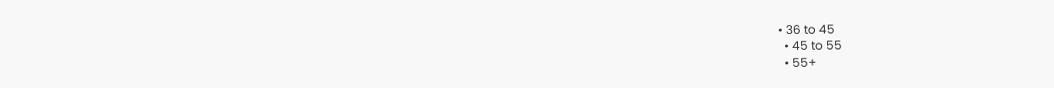• 36 to 45
  • 45 to 55
  • 55+